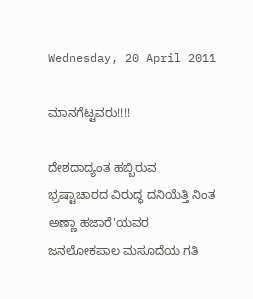Wednesday, 20 April 2011

ಮಾನಗೆಟ್ಟವರು!!!!

ದೇಶದಾದ್ಯಂತ ಹಬ್ಬಿರುವ ಭ್ರಷ್ಟಾಚಾರದ ವಿರುದ್ಧ ದನಿಯೆತ್ತಿ ನಿಂತ ಅಣ್ಣಾ ಹಜಾರೆ'ಯವರ ಜನಲೋಕಪಾಲ ಮಸೂದೆಯ ಗತಿ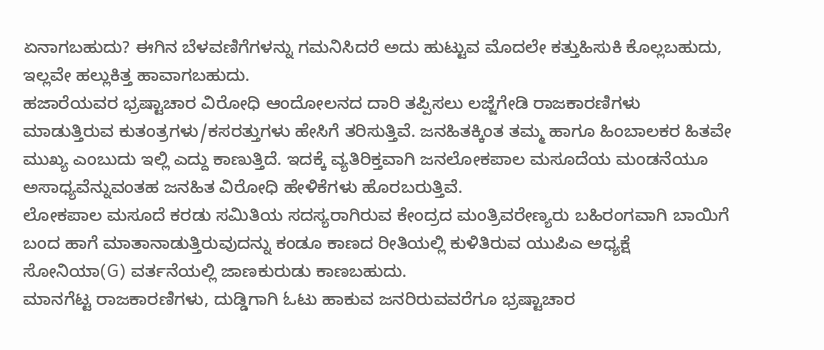ಏನಾಗಬಹುದು? ಈಗಿನ ಬೆಳವಣಿಗೆಗಳನ್ನು ಗಮನಿಸಿದರೆ ಅದು ಹುಟ್ಟುವ ಮೊದಲೇ ಕತ್ತುಹಿಸುಕಿ ಕೊಲ್ಲಬಹುದು, ಇಲ್ಲವೇ ಹಲ್ಲುಕಿತ್ತ ಹಾವಾಗಬಹುದು.
ಹಜಾರೆಯವರ ಭ್ರಷ್ಟಾಚಾರ ವಿರೋಧಿ ಆಂದೋಲನದ ದಾರಿ ತಪ್ಪಿಸಲು ಲಜ್ಜೆಗೇಡಿ ರಾಜಕಾರಣಿಗಳು ಮಾಡುತ್ತಿರುವ ಕುತಂತ್ರಗಳು/ಕಸರತ್ತುಗಳು ಹೇಸಿಗೆ ತರಿಸುತ್ತಿವೆ. ಜನಹಿತಕ್ಕಿಂತ ತಮ್ಮ ಹಾಗೂ ಹಿಂಬಾಲಕರ ಹಿತವೇ ಮುಖ್ಯ ಎಂಬುದು ಇಲ್ಲಿ ಎದ್ದು ಕಾಣುತ್ತಿದೆ. ಇದಕ್ಕೆ ವ್ಯತಿರಿಕ್ತವಾಗಿ ಜನಲೋಕಪಾಲ ಮಸೂದೆಯ ಮಂಡನೆಯೂ ಅಸಾಧ್ಯವೆನ್ನುವಂತಹ ಜನಹಿತ ವಿರೋಧಿ ಹೇಳಿಕೆಗಳು ಹೊರಬರುತ್ತಿವೆ.
ಲೋಕಪಾಲ ಮಸೂದೆ ಕರಡು ಸಮಿತಿಯ ಸದಸ್ಯರಾಗಿರುವ ಕೇಂದ್ರದ ಮಂತ್ರಿವರೇಣ್ಯರು ಬಹಿರಂಗವಾಗಿ ಬಾಯಿಗೆ ಬಂದ ಹಾಗೆ ಮಾತಾನಾಡುತ್ತಿರುವುದನ್ನು ಕಂಡೂ ಕಾಣದ ರೀತಿಯಲ್ಲಿ ಕುಳಿತಿರುವ ಯುಪಿಎ ಅಧ್ಯಕ್ಷೆ ಸೋನಿಯಾ(G) ವರ್ತನೆಯಲ್ಲಿ ಜಾಣಕುರುಡು ಕಾಣಬಹುದು.
ಮಾನಗೆಟ್ಟ ರಾಜಕಾರಣಿಗಳು, ದುಡ್ಡಿಗಾಗಿ ಓಟು ಹಾಕುವ ಜನರಿರುವವರೆಗೂ ಭ್ರಷ್ಟಾಚಾರ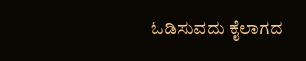ಓಡಿಸುವದು ಕೈಲಾಗದ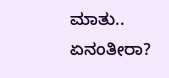ಮಾತು..
ಏನಂತೀರಾ?